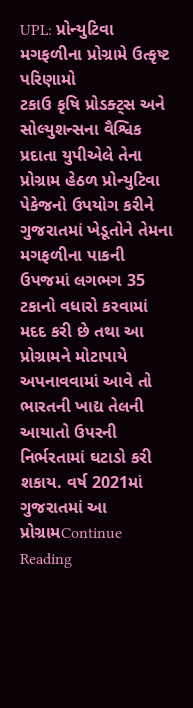UPL: પ્રોન્યુટિવા મગફળીના પ્રોગ્રામે ઉત્કૃષ્ટ પરિણામો
ટકાઉ કૃષિ પ્રોડક્ટ્સ અને સોલ્યુશન્સના વૈશ્વિક પ્રદાતા યુપીએલે તેના પ્રોગ્રામ હેઠળ પ્રોન્યુટિવા પેકેજનો ઉપયોગ કરીને ગુજરાતમાં ખેડૂતોને તેમના મગફળીના પાકની ઉપજમાં લગભગ 35 ટકાનો વધારો કરવામાં મદદ કરી છે તથા આ પ્રોગ્રામને મોટાપાયે અપનાવવામાં આવે તો ભારતની ખાદ્ય તેલની આયાતો ઉપરની નિર્ભરતામાં ઘટાડો કરી શકાય. વર્ષ 2021માં ગુજરાતમાં આ પ્રોગ્રામContinue Reading